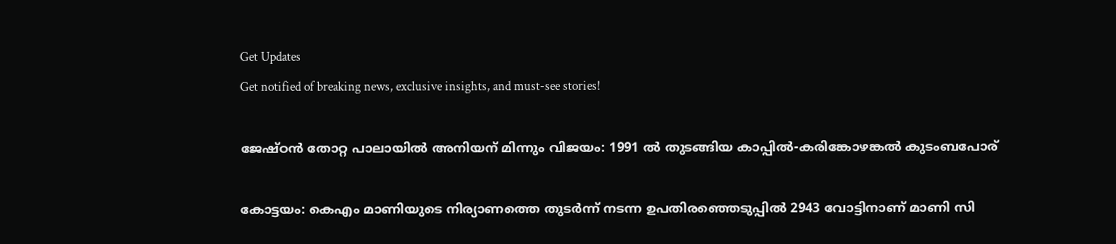Get Updates
Get notified of breaking news, exclusive insights, and must-see stories!

ജേഷ്ഠന്‍ തോറ്റ പാലായില്‍ അനിയന് മിന്നും വിജയം: 1991 ല്‍ തുടങ്ങിയ കാപ്പില്‍-കരിങ്കോഴങ്കല്‍ കുടംബപോര്

കോട്ടയം: കെഎം മാണിയുടെ നിര്യാണത്തെ തുടര്‍ന്ന് നടന്ന ഉപതിരഞ്ഞെടുപ്പില്‍ 2943 വോട്ടിനാണ് മാണി സി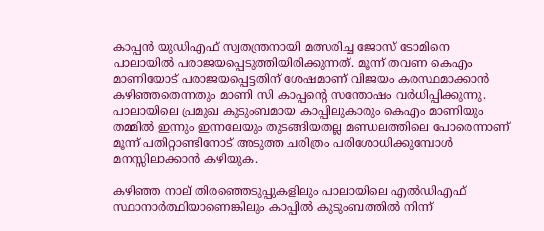കാപ്പന്‍ യുഡിഎഫ് സ്വതന്ത്രനായി മത്സരിച്ച ജോസ് ടോമിനെ പാലായില്‍ പരാജയപ്പെടുത്തിയിരിക്കുന്നത്. മൂന്ന് തവണ കെഎം മാണിയോട് പരാജയപ്പെട്ടതിന് ശേഷമാണ് വിജയം കരസ്ഥമാക്കാന്‍ കഴിഞ്ഞതെന്നതും മാണി സി കാപ്പന്‍റെ സന്തോഷം വര്‍ധിപ്പിക്കുന്നു. പാലായിലെ പ്രമുഖ കുടുംബമായ കാപ്പിലുകാരും കെഎം മാണിയും തമ്മില്‍ ഇന്നും ഇന്നലേയും തുടങ്ങിയതല്ല മണ്ഡലത്തിലെ പോരെന്നാണ് മൂന്ന് പതിറ്റാണ്ടിനോട് അടുത്ത ചരിത്രം പരിശോധിക്കുമ്പോള്‍ മനസ്സിലാക്കാന്‍ കഴിയുക.

കഴിഞ്ഞ നാല് തിരഞ്ഞെടുപ്പുകളിലും പാലായിലെ എല്‍ഡിഎഫ് സ്ഥാനാര്‍ത്ഥിയാണെങ്കിലും കാപ്പില്‍ കുടുംബത്തില്‍ നിന്ന്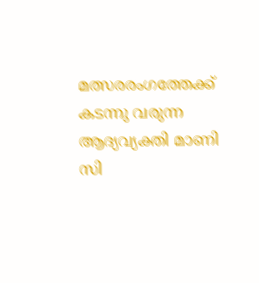മത്സരരംഗത്തേക്ക് കടന്നു വരുന്ന ആദ്യവ്യക്തി മാണി സി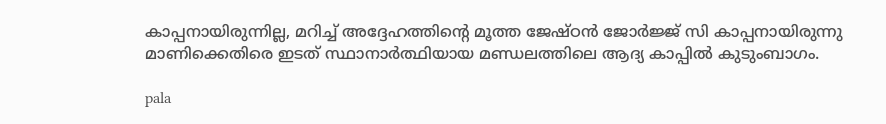കാപ്പനായിരുന്നില്ല, മറിച്ച് അദ്ദേഹത്തിന്‍റെ മൂത്ത ജേഷ്ഠന്‍ ജോര്‍ജ്ജ് സി കാപ്പനായിരുന്നു മാണിക്കെതിരെ ഇടത് സ്ഥാനാര്‍ത്ഥിയായ മണ്ഡലത്തിലെ ആദ്യ കാപ്പില്‍ കുടുംബാഗം.

pala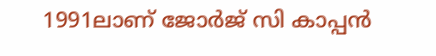1991ലാണ് ജോർജ് സി കാപ്പൻ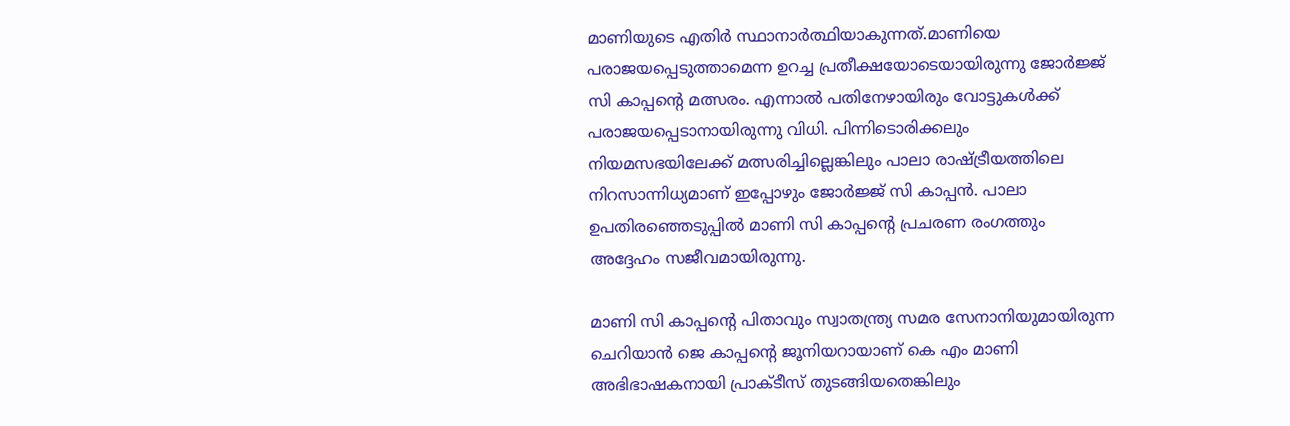മാണിയുടെ എതിർ സ്ഥാനാർത്ഥിയാകുന്നത്.മാണിയെ പരാജയപ്പെടുത്താമെന്ന ഉറച്ച പ്രതീക്ഷയോടെയായിരുന്നു ജോര്‍ജ്ജ് സി കാപ്പന്‍റെ മത്സരം. എന്നാല്‍ പതിനേഴായിരും വോട്ടുകള്‍ക്ക് പരാജയപ്പെടാനായിരുന്നു വിധി. പിന്നിടൊരിക്കലും നിയമസഭയിലേക്ക് മത്സരിച്ചില്ലെങ്കിലും പാലാ രാഷ്ട്രീയത്തിലെ നിറസാന്നിധ്യമാണ് ഇപ്പോഴും ജോര്‍ജ്ജ് സി കാപ്പന്‍. പാലാ ഉപതിരഞ്ഞെടുപ്പില്‍ മാണി സി കാപ്പന്‍റെ പ്രചരണ രംഗത്തും അദ്ദേഹം സജീവമായിരുന്നു.

മാണി സി കാപ്പന്‍റെ പിതാവും സ്വാതന്ത്ര്യ സമര സേനാനിയുമായിരുന്ന‍ ചെറിയാൻ ജെ കാപ്പന്റെ ജൂനിയറായാണ് കെ എം മാണി അഭിഭാഷകനായി പ്രാക്ടീസ് തുടങ്ങിയതെങ്കിലും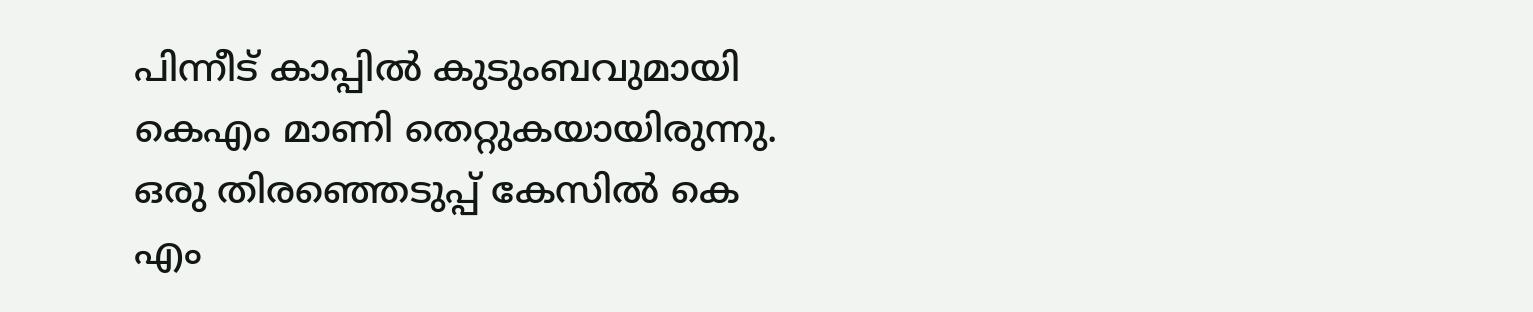പിന്നീട് കാപ്പില്‍ കുടുംബവുമായി കെഎം മാണി തെറ്റുകയായിരുന്നു. ഒരു തിരഞ്ഞെടുപ്പ് കേസില്‍ കെ എം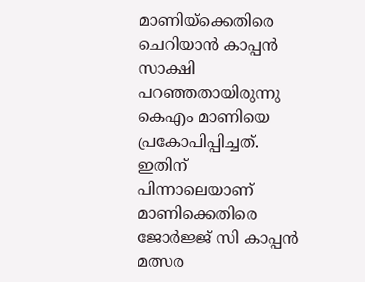മാണിയ്ക്കെതിരെ ചെറിയാൻ കാപ്പൻ സാക്ഷി പറ‍ഞ്ഞതായിരുന്നു കെഎം മാണിയെ പ്രകോപിപ്പിച്ചത്. ഇതിന് പിന്നാലെയാണ് മാണിക്കെതിരെ ജോര്‍ജ്ജ് സി കാപ്പന്‍ മത്സര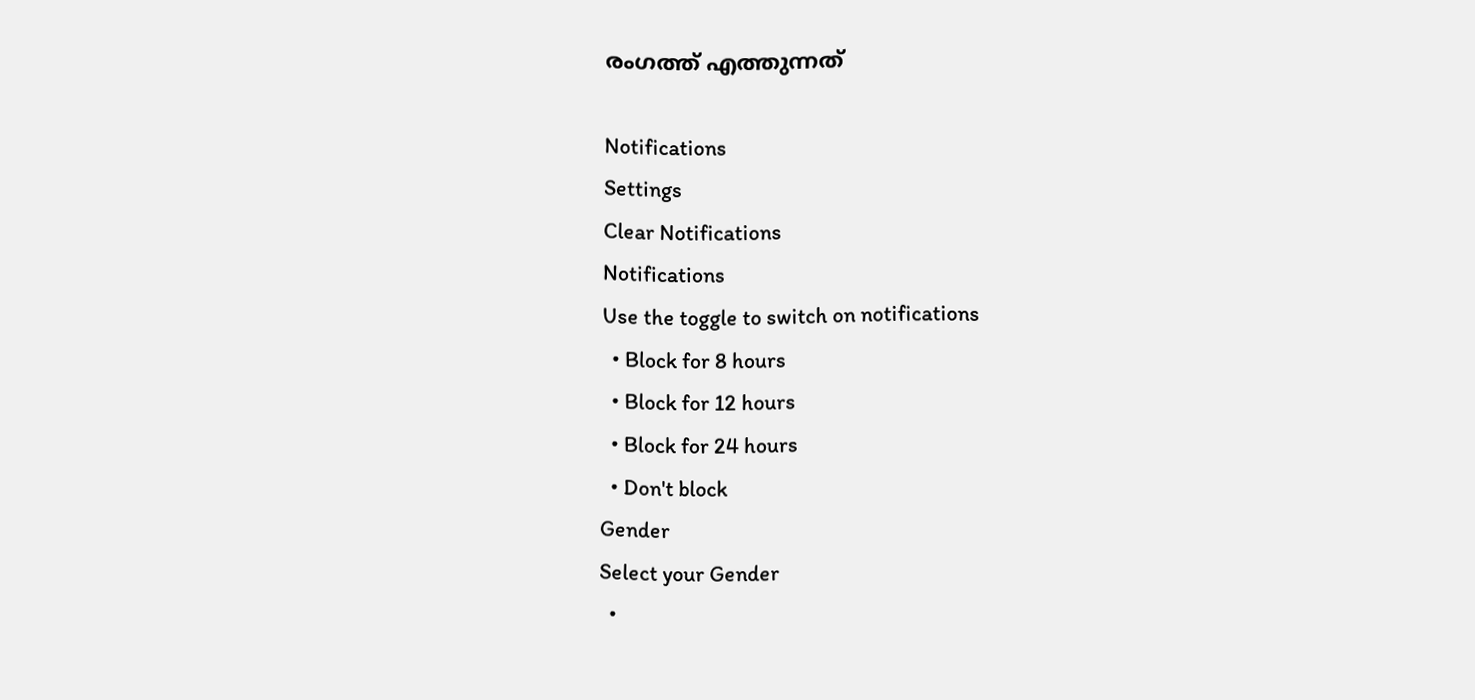രംഗത്ത് എത്തുന്നത്

Notifications
Settings
Clear Notifications
Notifications
Use the toggle to switch on notifications
  • Block for 8 hours
  • Block for 12 hours
  • Block for 24 hours
  • Don't block
Gender
Select your Gender
  •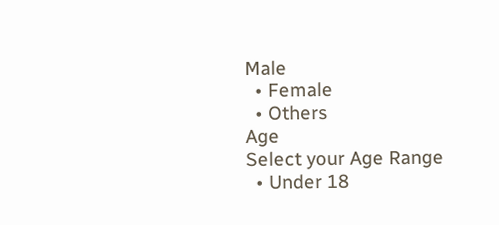Male
  • Female
  • Others
Age
Select your Age Range
  • Under 18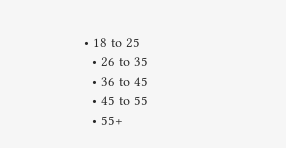• 18 to 25
  • 26 to 35
  • 36 to 45
  • 45 to 55
  • 55+